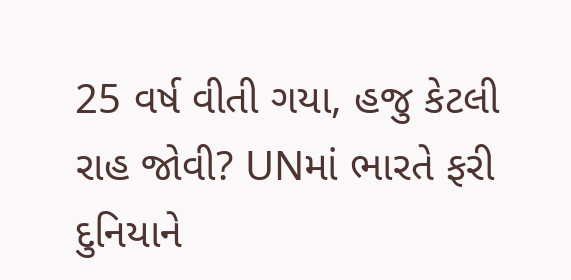25 વર્ષ વીતી ગયા, હજુ કેટલી રાહ જોવી? UNમાં ભારતે ફરી દુનિયાને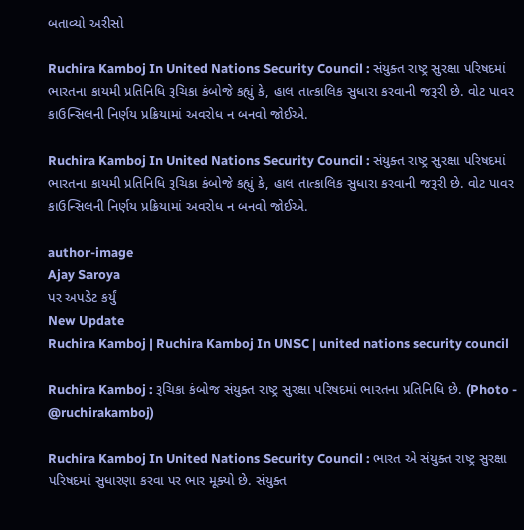બતાવ્યો અરીસો

Ruchira Kamboj In United Nations Security Council : સંયુક્ત રાષ્ટ્ર સુરક્ષા પરિષદમાં ભારતના કાયમી પ્રતિનિધિ રૂચિકા કંબોજે કહ્યું કે, હાલ તાત્કાલિક સુધારા કરવાની જરૂરી છે. વોટ પાવર કાઉન્સિલની નિર્ણય પ્રક્રિયામાં અવરોધ ન બનવો જોઈએ.

Ruchira Kamboj In United Nations Security Council : સંયુક્ત રાષ્ટ્ર સુરક્ષા પરિષદમાં ભારતના કાયમી પ્રતિનિધિ રૂચિકા કંબોજે કહ્યું કે, હાલ તાત્કાલિક સુધારા કરવાની જરૂરી છે. વોટ પાવર કાઉન્સિલની નિર્ણય પ્રક્રિયામાં અવરોધ ન બનવો જોઈએ.

author-image
Ajay Saroya
પર અપડેટ કર્યું
New Update
Ruchira Kamboj | Ruchira Kamboj In UNSC | united nations security council

Ruchira Kamboj : રૂચિકા કંબોજ સંયુક્ત રાષ્ટ્ર સુરક્ષા પરિષદમાં ભારતના પ્રતિનિધિ છે. (Photo - @ruchirakamboj)

Ruchira Kamboj In United Nations Security Council : ભારત એ સંયુક્ત રાષ્ટ્ર સુરક્ષા પરિષદમાં સુધારણા કરવા પર ભાર મૂક્યો છે. સંયુક્ત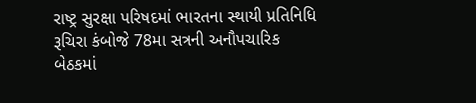રાષ્ટ્ર સુરક્ષા પરિષદમાં ભારતના સ્થાયી પ્રતિનિધિ રૂચિરા કંબોજે 78મા સત્રની અનૌપચારિક બેઠકમાં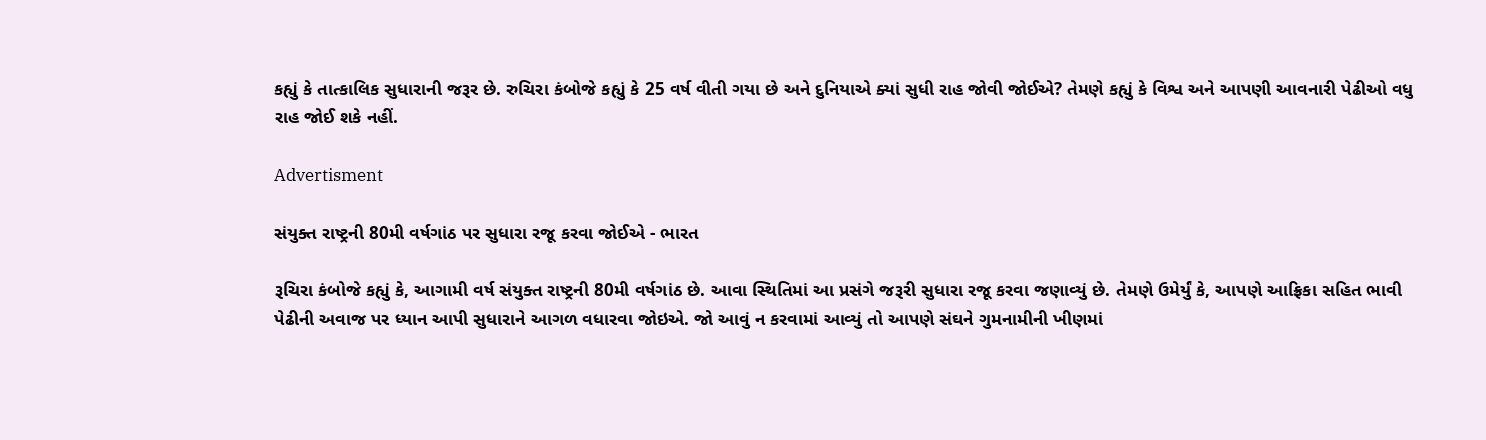કહ્યું કે તાત્કાલિક સુધારાની જરૂર છે. રુચિરા કંબોજે કહ્યું કે 25 વર્ષ વીતી ગયા છે અને દુનિયાએ ક્યાં સુધી રાહ જોવી જોઈએ? તેમણે કહ્યું કે વિશ્વ અને આપણી આવનારી પેઢીઓ વધુ રાહ જોઈ શકે નહીં.

Advertisment

સંયુક્ત રાષ્ટ્રની 80મી વર્ષગાંઠ પર સુધારા રજૂ કરવા જોઈએ - ભારત

રૂચિરા કંબોજે કહ્યું કે, આગામી વર્ષ સંયુક્ત રાષ્ટ્રની 80મી વર્ષગાંઠ છે. આવા સ્થિતિમાં આ પ્રસંગે જરૂરી સુધારા રજૂ કરવા જણાવ્યું છે. તેમણે ઉમેર્યું કે, આપણે આફ્રિકા સહિત ભાવી પેઢીની અવાજ પર ધ્યાન આપી સુધારાને આગળ વધારવા જોઇએ. જો આવું ન કરવામાં આવ્યું તો આપણે સંઘને ગુમનામીની ખીણમાં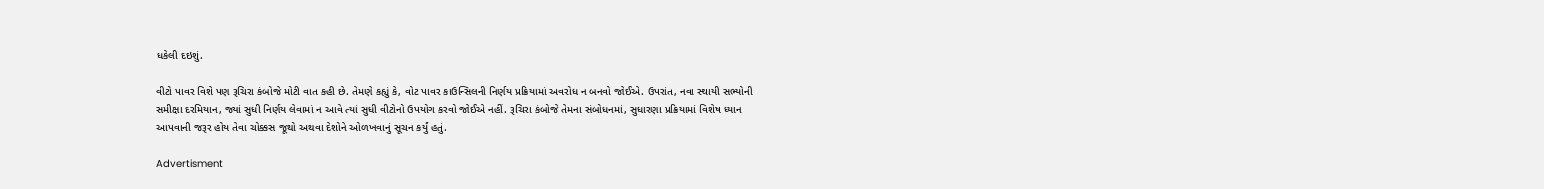ધકેલી દઇશું.

વીટો પાવર વિશે પણ રૂચિરા કંબોજે મોટી વાત કહી છે. તેમણે કહ્યું કે, વોટ પાવર કાઉન્સિલની નિર્ણય પ્રક્રિયામાં અવરોધ ન બનવો જોઈએ. ઉપરાંત, નવા સ્થાયી સભ્યોની સમીક્ષા દરમિયાન, જ્યાં સુધી નિર્ણય લેવામાં ન આવે ત્યાં સુધી વીટોનો ઉપયોગ કરવો જોઈએ નહીં. રૂચિરા કંબોજે તેમના સંબોધનમાં, સુધારણા પ્રક્રિયામાં વિશેષ ધ્યાન આપવાની જરૂર હોય તેવા ચોક્કસ જૂથો અથવા દેશોને ઓળખવાનું સૂચન કર્યું હતું.

Advertisment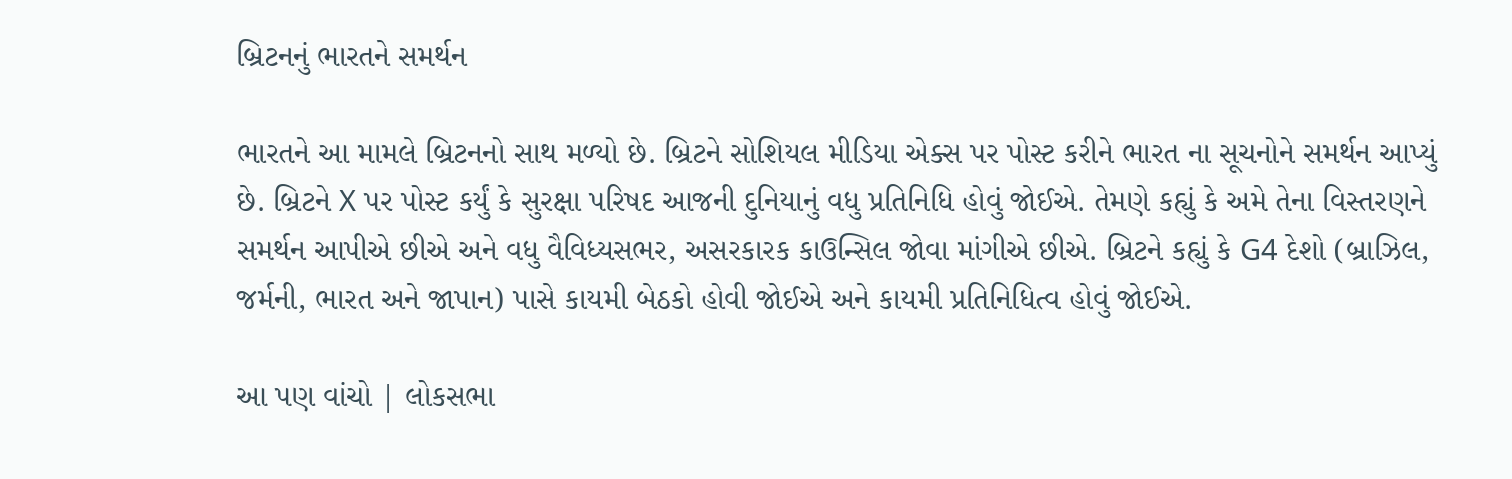બ્રિટનનું ભારતને સમર્થન

ભારતને આ મામલે બ્રિટનનો સાથ મળ્યો છે. બ્રિટને સોશિયલ મીડિયા એક્સ પર પોસ્ટ કરીને ભારત ના સૂચનોને સમર્થન આપ્યું છે. બ્રિટને X પર પોસ્ટ કર્યું કે સુરક્ષા પરિષદ આજની દુનિયાનું વધુ પ્રતિનિધિ હોવું જોઈએ. તેમણે કહ્યું કે અમે તેના વિસ્તરણને સમર્થન આપીએ છીએ અને વધુ વૈવિધ્યસભર, અસરકારક કાઉન્સિલ જોવા માંગીએ છીએ. બ્રિટને કહ્યું કે G4 દેશો (બ્રાઝિલ, જર્મની, ભારત અને જાપાન) પાસે કાયમી બેઠકો હોવી જોઈએ અને કાયમી પ્રતિનિધિત્વ હોવું જોઈએ.

આ પણ વાંચો | લોકસભા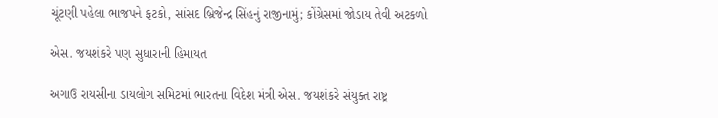ચૂંટણી પહેલા ભાજપને ફટકો, સાંસદ બ્રિજેન્દ્ર સિંહનું રાજીનામું; કોંગ્રેસમાં જોડાય તેવી અટકળો

એસ. જયશંકરે પણ સુધારાની હિમાયત

અગાઉ રાયસીના ડાયલોગ સમિટમાં ભારતના વિદેશ મંત્રી એસ. જયશંકરે સંયુક્ત રાષ્ટ્ર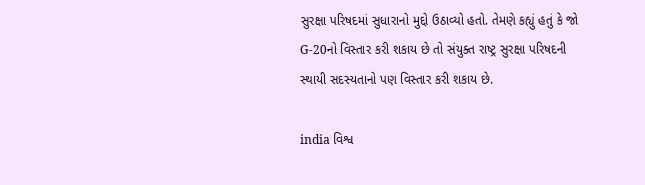સુરક્ષા પરિષદમાં સુધારાનો મુદ્દો ઉઠાવ્યો હતો. તેમણે કહ્યું હતું કે જો G-20નો વિસ્તાર કરી શકાય છે તો સંયુક્ત રાષ્ટ્ર સુરક્ષા પરિષદની સ્થાયી સદસ્યતાનો પણ વિસ્તાર કરી શકાય છે.

india વિશ્વ